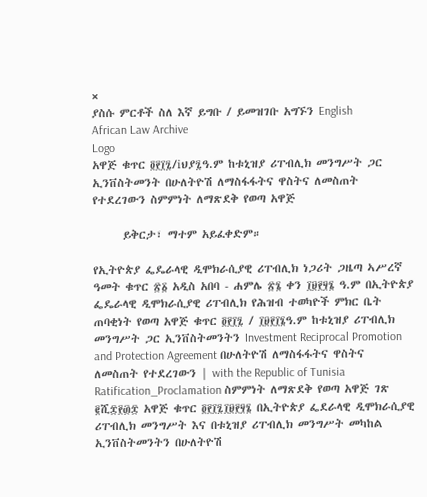×
ያስሱ ምርቶች ስለ እኛ ይግቡ / ይመዝገቡ አግኙን English
African Law Archive
Logo
አዋጅ ቁጥር ፬፻፲፯/iህያ፯ዓ.ም ከቱኒዝያ ሪፐብሊክ መንግሥት ጋር ኢንቨስትመንት በሁለትዮሽ ለማስፋፋትና ዋስትና ለመስጠት የተደረገውን ስምምነት ለማጽደቅ የወጣ አዋጅ

      ይቅርታ፣ ማተም አይፈቀድም።

የኢትዮጵያ ፌዴራላዊ ዲሞክራሲያዊ ሪፐብሊክ ነጋሪት ጋዜጣ ኣሥረኛ ዓመት ቁጥር ፳፩ አዲስ አበባ - ሐምሌ ፳፮ ቀን ፲፱፻፶፮ ዓ.ም በኢትዮጵያ ፌዴራላዊ ዲሞክራሲያዊ ሪፐብሊክ የሕዝብ ተወካዮች ምክር ቤት ጠባቂነት የወጣ አዋጅ ቁጥር ፬፻፲፯ / ፲፱፻፲፮ዓ.ም ከቱኒዝያ ሪፐብሊክ መንግሥት ጋር ኢንቨስትመንትን Investment Reciprocal Promotion and Protection Agreement በሁለትዮሽ ለማስፋፋትና ዋስትና ለመስጠት የተደረገውን | with the Republic of Tunisia Ratification_Proclamation ስምምነት ለማጽደቅ የወጣ አዋጅ ገጽ ፪ሺ፰፻፴፰ አዋጅ ቁጥር ፬፻፲፯፲፱፻፶፮ በኢትዮጵያ ፌደራላዊ ዲሞክራሲያዊ ሪፐብሊክ መንግሥት እና በቱኒዝያ ሪፐብሊክ መንግሥት መካከል ኢንቨስትመንትን በሁለትዮሽ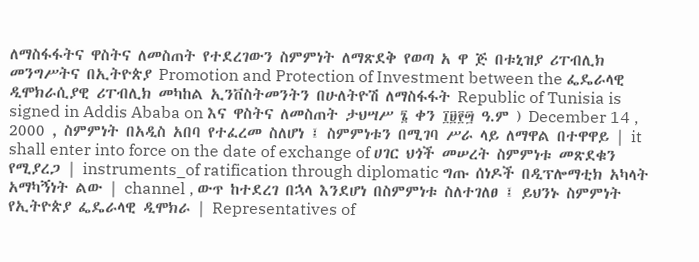ለማስፋፋትና ዋስትና ለመስጠት የተደረገውን ስምምነት ለማጽደቅ የወጣ አ ዋ ጅ በቱኒዝያ ሪፐብሊክ መንግሥትና በኢትዮጵያ Promotion and Protection of Investment between the ፌዴራላዊ ዲሞክራሲያዊ ሪፐብሊክ መካከል ኢንቨስትመንትን በሁለትዮሽ ለማስፋፋት Republic of Tunisia is signed in Addis Ababa on እና ዋስትና ለመስጠት ታህሣሥ ፮ ቀን ፲፱፻፵ ዓ.ም ) December 14 , 2000 , ስምምነት በአዲስ አበባ የተፈረመ ስለሆነ ፤ ስምምነቱን በሚገባ ሥራ ላይ ለማዋል በተዋዋይ | it shall enter into force on the date of exchange of ሀገር ህጎች መሠረት ስምምነቱ መጽደቁን የሚያረጋ | instruments_of ratification through diplomatic ግጡ ሰነዶች በዲፕሎማቲክ አካላት አማካኝነት ልው | channel , ውጥ ከተደረገ በኋላ እንደሆነ በስምምነቱ ስለተገለፀ ፤ ይህንኑ ስምምነት የኢትዮጵያ ፌዴራላዊ ዲሞክራ | Representatives of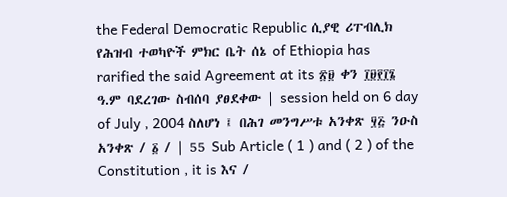the Federal Democratic Republic ሲያዊ ሪፐብሊክ የሕዝብ ተወካዮች ምክር ቤት ሰኔ of Ethiopia has rarified the said Agreement at its ፳፱ ቀን ፲፱፻፲፮ ዓ.ም ባደረገው ስብሰባ ያፀደቀው | session held on 6 day of July , 2004 ስለሆነ ፤ በሕገ መንግሥቱ አንቀጽ ፶፭ ንዑስ አንቀጽ / ፩ / | 55 Sub Article ( 1 ) and ( 2 ) of the Constitution , it is እና /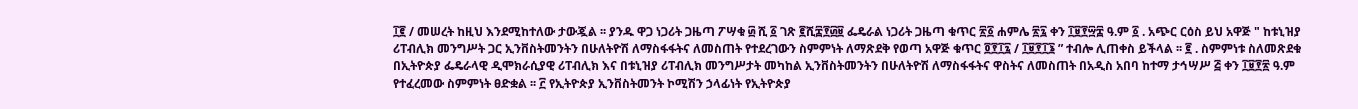፲፪ / መሠረት ከዚህ እንደሚከተለው ታውጇል ፡፡ ያንዱ ዋጋ ነጋሪት ጋዜጣ ፖሣቁ ፴ ሺ ፩ ገጽ ፪ሺ፰፻፴፱ ፌዴራል ነጋሪት ጋዜጣ ቁጥር ፳፩ ሐምሌ ፳፯ ቀን ፲፱፻፵፰ ዓ.ም ፩ . አጭር ርዕስ ይህ አዋጅ " ከቱኒዝያ ሪፐብሊክ መንግሥት ጋር ኢንቨስትመንትን በሁለትዮሽ ለማስፋፋትና ለመስጠት የተደረገውን ስምምነት ለማጽደቅ የወጣ አዋጅ ቁጥር ፬፻፲፯ / ፲፱፻፲፮ ” ተብሎ ሊጠቀስ ይችላል ፡፡ ፪ . ስምምነቱ ስለመጽደቁ በኢትዮጵያ ፌዴራላዊ ዲሞክራሲያዊ ሪፐብሊክ እና በቱኒዝያ ሪፐብሊክ መንግሥታት መካከል ኢንቨስትመንትን በሁለትዮሽ ለማስፋፋትና ዋስትና ለመስጠት በአዲስ አበባ ከተማ ታኅሣሥ ፭ ቀን ፲፱፻፳ ዓ.ም የተፈረመው ስምምነት ፀድቋል ፡፡ ፫ የኢትዮጵያ ኢንቨስትመንት ኮሚሽን ኃላፊነት የኢትዮጵያ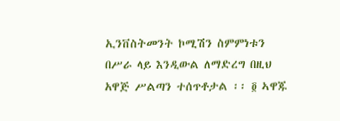ኢንቨስትመንት ኮሚሽን ስምምነቱን በሥራ ላይ እንዲውል ለማድረግ በዚህ አዋጅ ሥልጣን ተሰጥቶታል ፡፡ ፬ ኣዋጁ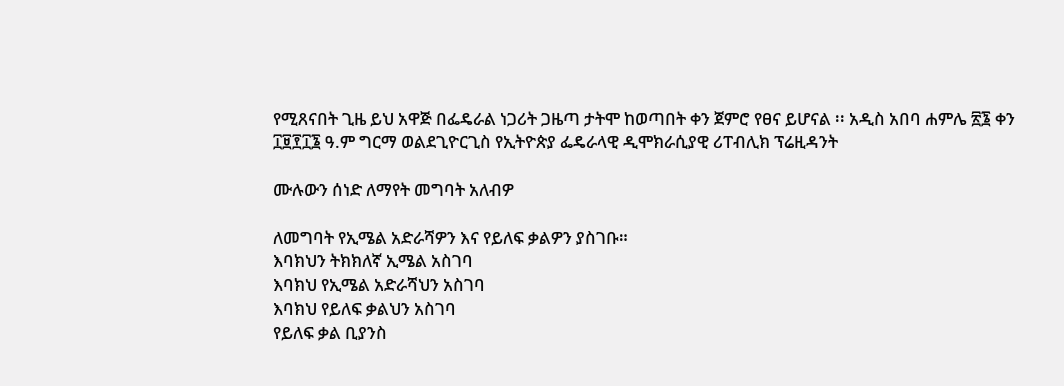የሚጸናበት ጊዜ ይህ አዋጅ በፌዴራል ነጋሪት ጋዜጣ ታትሞ ከወጣበት ቀን ጀምሮ የፀና ይሆናል ፡፡ አዲስ አበባ ሐምሌ ፳፮ ቀን ፲፱፻፲፮ ዓ.ም ግርማ ወልደጊዮርጊስ የኢትዮጵያ ፌዴራላዊ ዲሞክራሲያዊ ሪፐብሊክ ፕሬዚዳንት

ሙሉውን ሰነድ ለማየት መግባት አለብዎ

ለመግባት የኢሜል አድራሻዎን እና የይለፍ ቃልዎን ያስገቡ።
እባክህን ትክክለኛ ኢሜል አስገባ
እባክህ የኢሜል አድራሻህን አስገባ
እባክህ የይለፍ ቃልህን አስገባ
የይለፍ ቃል ቢያንስ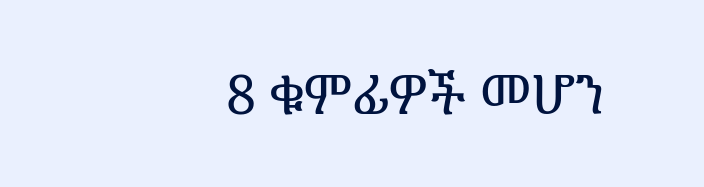8 ቁምፊዎች መሆን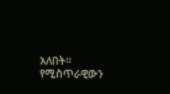አለበት።
የሚስጥራዊውን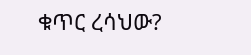ቁጥር ረሳህው?